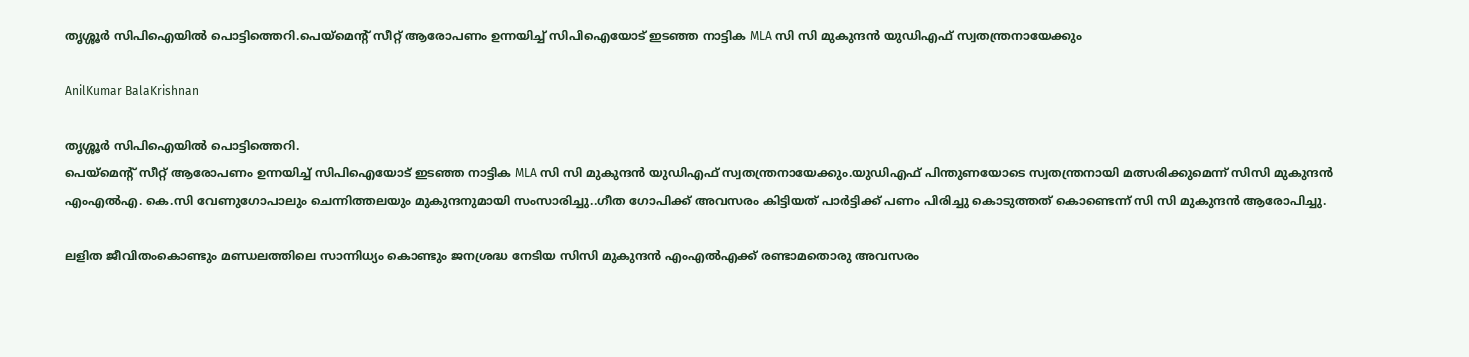തൃശ്ശൂർ സിപിഐയിൽ പൊട്ടിത്തെറി.പെയ്മെൻ്റ് സീറ്റ് ആരോപണം ഉന്നയിച്ച് സിപിഐയോട് ഇടഞ്ഞ നാട്ടിക MLA സി സി മുകുന്ദൻ യുഡിഎഫ് സ്വതന്ത്രനായേക്കും

AnilKumar BalaKrishnan

തൃശ്ശൂർ സിപിഐയിൽ പൊട്ടിത്തെറി.
പെയ്മെൻ്റ് സീറ്റ് ആരോപണം ഉന്നയിച്ച് സിപിഐയോട് ഇടഞ്ഞ നാട്ടിക MLA സി സി മുകുന്ദൻ യുഡിഎഫ് സ്വതന്ത്രനായേക്കും.യുഡിഎഫ് പിന്തുണയോടെ സ്വതന്ത്രനായി മത്സരിക്കുമെന്ന് സിസി മുകുന്ദൻ എംഎൽഎ. കെ.സി വേണുഗോപാലും ചെന്നിത്തലയും മുകുന്ദനുമായി സംസാരിച്ചു..ഗീത ഗോപിക്ക് അവസരം കിട്ടിയത് പാർട്ടിക്ക് പണം പിരിച്ചു കൊടുത്തത് കൊണ്ടെന്ന് സി സി മുകുന്ദൻ ആരോപിച്ചു.

ലളിത ജീവിതംകൊണ്ടും മണ്ഡലത്തിലെ സാന്നിധ്യം കൊണ്ടും ജനശ്രദ്ധ നേടിയ സിസി മുകുന്ദൻ എംഎൽഎക്ക് രണ്ടാമതൊരു അവസരം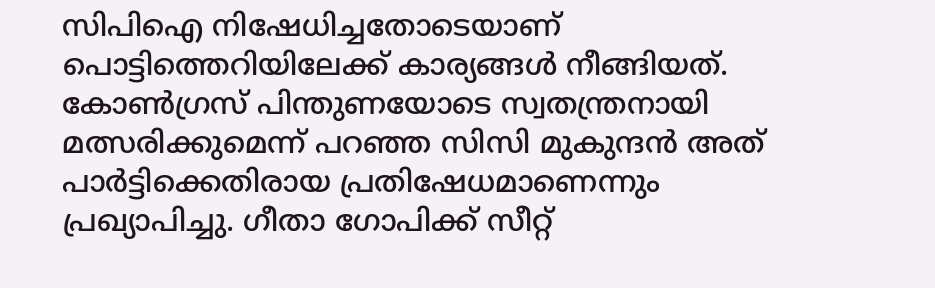സിപിഐ നിഷേധിച്ചതോടെയാണ് പൊട്ടിത്തെറിയിലേക്ക് കാര്യങ്ങൾ നീങ്ങിയത്. കോൺഗ്രസ് പിന്തുണയോടെ സ്വതന്ത്രനായി മത്സരിക്കുമെന്ന് പറഞ്ഞ സിസി മുകുന്ദൻ അത് പാർട്ടിക്കെതിരായ പ്രതിഷേധമാണെന്നും പ്രഖ്യാപിച്ചു. ഗീതാ ഗോപിക്ക് സീറ്റ്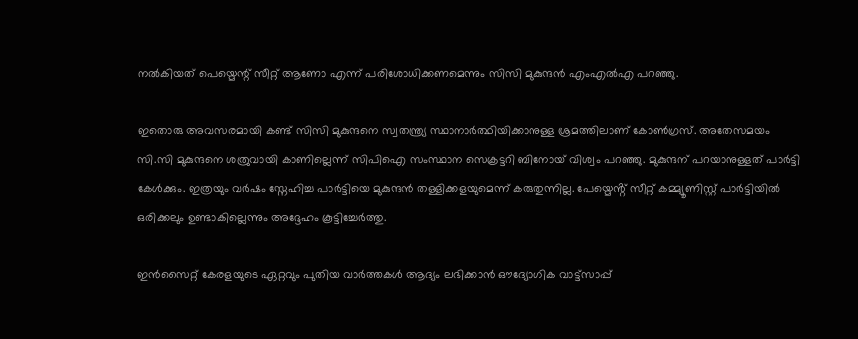നൽകിയത് പെയ്മെന്റ് സീറ്റ് ആണോ എന്ന് പരിശോധിക്കണമെന്നും സിസി മുകുന്ദൻ എംഎൽഎ പറഞ്ഞു.

ഇതൊരു അവസരമായി കണ്ട് സിസി മുകുന്ദനെ സ്വതന്ത്ര്യ സ്ഥാനാർത്ഥിയിക്കാനുള്ള ശ്രമത്തിലാണ് കോൺഗ്രസ്. അതേസമയം സി.സി മുകുന്ദനെ ശത്രുവായി കാണില്ലെന്ന് സിപിഐ സംസ്ഥാന സെക്രട്ടറി ബിനോയ് വിശ്വം പറഞ്ഞു. മുകുന്ദന് പറയാനുള്ളത് പാർട്ടി കേൾക്കും. ഇത്രയും വർഷം സ്നേഹിച്ച പാർട്ടിയെ മുകുന്ദൻ തള്ളിക്കളയുമെന്ന് കരുതുന്നില്ല. പേയ്മെൻ്റ് സീറ്റ് കമ്മ്യൂണിസ്റ്റ് പാർട്ടിയിൽ ഒരിക്കലും ഉണ്ടാകില്ലെന്നും അദ്ദേഹം കൂട്ടിച്ചേർത്തു.

ഇൻസൈറ്റ് കേരളയുടെ ഏറ്റവും പുതിയ വാർത്തകൾ ആദ്യം ലഭിക്കാൻ ഔദ്യോഗിക വാട്ട്‌സാപ്പ്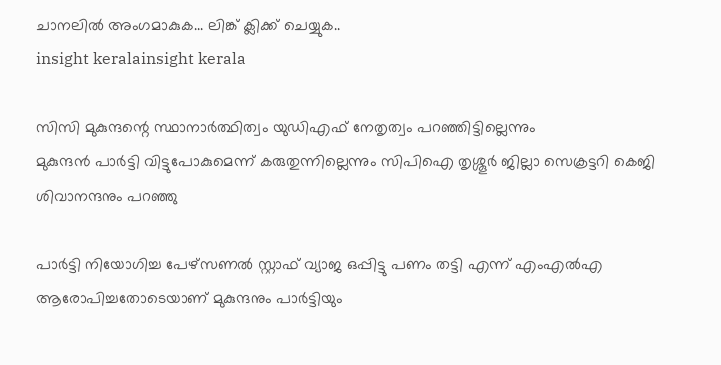ചാനലിൽ അംഗമാകുക... ലിങ്ക് ക്ലിക്ക് ചെയ്യുക..
insight keralainsight kerala

സിസി മുകുന്ദന്റെ സ്ഥാനാർത്ഥിത്വം യുഡിഎഫ് നേതൃത്വം പറഞ്ഞിട്ടില്ലെന്നും
മുകുന്ദൻ പാർട്ടി വിട്ടുപോകുമെന്ന് കരുതുന്നില്ലെന്നും സിപിഐ തൃശ്ശൂർ ജില്ലാ സെക്രട്ടറി കെജി ശിവാനന്ദനും പറഞ്ഞു

പാർട്ടി നിയോഗിച്ച പേഴ്സണൽ സ്റ്റാഫ് വ്യാജ ഒപ്പിട്ടു പണം തട്ടി എന്ന് എംഎൽഎ ആരോപിച്ചതോടെയാണ് മുകുന്ദനും പാർട്ടിയും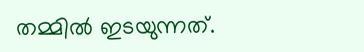തമ്മിൽ ഇടയുന്നത്.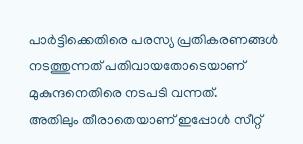പാർട്ടിക്കെതിരെ പരസ്യ പ്രതികരണങ്ങൾ നടത്തുന്നത് പതിവായതോടെയാണ് മുകുന്ദനെതിരെ നടപടി വന്നത്.
അതിലും തീരാതെയാണ് ഇപ്പോൾ സീറ്റ്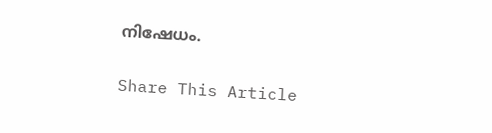നിഷേധം.

Share This Article